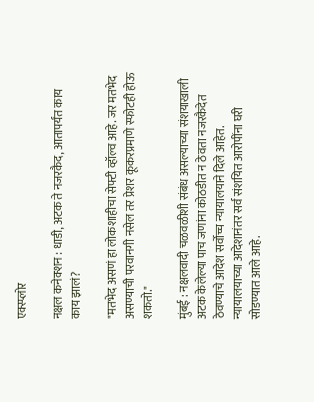एक्स्प्लोर

नक्षल कनेक्शन : धाडी, अटक ते नजरकैद, आतापर्यंत काय काय झालं?

"मतभेद असणं हा लोकशाहीचा सेफ्टी व्हॉल्व आहे. जर मतभेद असण्याची परवानगी नसेल तर प्रेशर कूकरप्रमाणे स्फोटही होऊ शकतो."

मुंबई : नक्षलवादी चळवळीशी संबंध असल्याच्या संशयाखाली अटक केलेल्या पाच जणांना कोठडीत न ठेवता नजरकैदेत ठेवण्याचे आदेश सर्वोच्च न्यायालयाने दिले आहेत. न्यायालयाच्या आदेशानंतर सर्व संशयित आरोपींना घरी सोडण्यात आले आहे.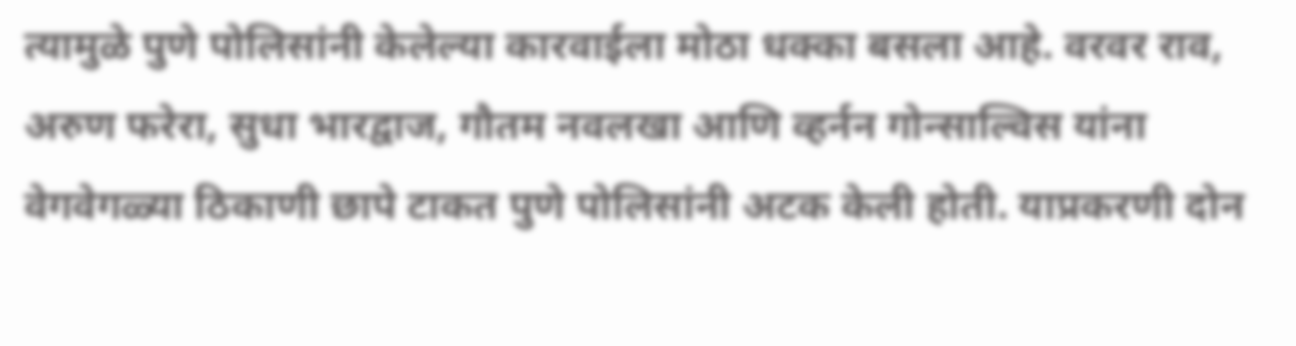त्यामुळे पुणे पोलिसांनी केलेल्या कारवाईला मोठा धक्का बसला आहे. वरवर राव, अरुण फरेरा, सुधा भारद्वाज, गौतम नवलखा आणि व्हर्नन गोन्साल्विस यांना वेगवेगळ्या ठिकाणी छापे टाकत पुणे पोलिसांनी अटक केली होती. याप्रकरणी दोन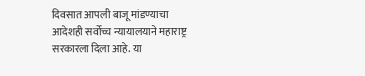दिवसात आपली बाजू मांडण्याचा आदेशही सर्वोच्च न्यायालयाने महाराष्ट्र सरकारला दिला आहे. या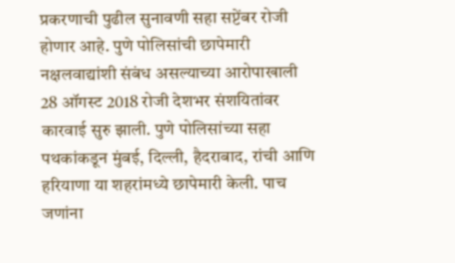प्रकरणाची पुढील सुनावणी सहा सप्टेंबर रोजी होणार आहे. पुणे पोलिसांची छापेमारी नक्षलवाद्यांशी संबंध असल्याच्या आरोपाखाली 28 ऑगस्ट 2018 रोजी देशभर संशयितांवर कारवाई सुरु झाली. पुणे पोलिसांच्या सहा पथकांकडून मुंबई, दिल्ली, हैदराबाद, रांची आणि हरियाणा या शहरांमध्ये छापेमारी केली. पाच जणांना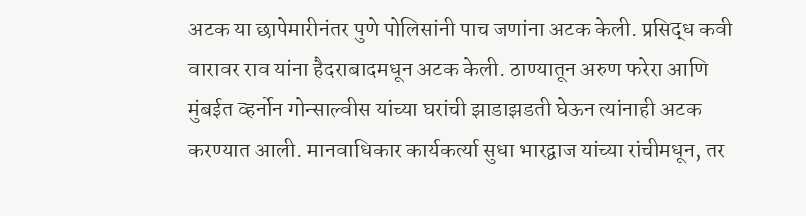अटक या छापेमारीनंतर पुणे पोलिसांनी पाच जणांना अटक केली. प्रसिद्ध कवी वारावर राव यांना हैदराबादमधून अटक केली. ठाण्यातून अरुण फरेरा आणि मुंबईत व्हर्नोन गोन्साल्वीस यांच्या घरांची झाडाझडती घेऊन त्यांनाही अटक करण्यात आली. मानवाधिकार कार्यकर्त्या सुधा भारद्वाज यांच्या रांचीमधून, तर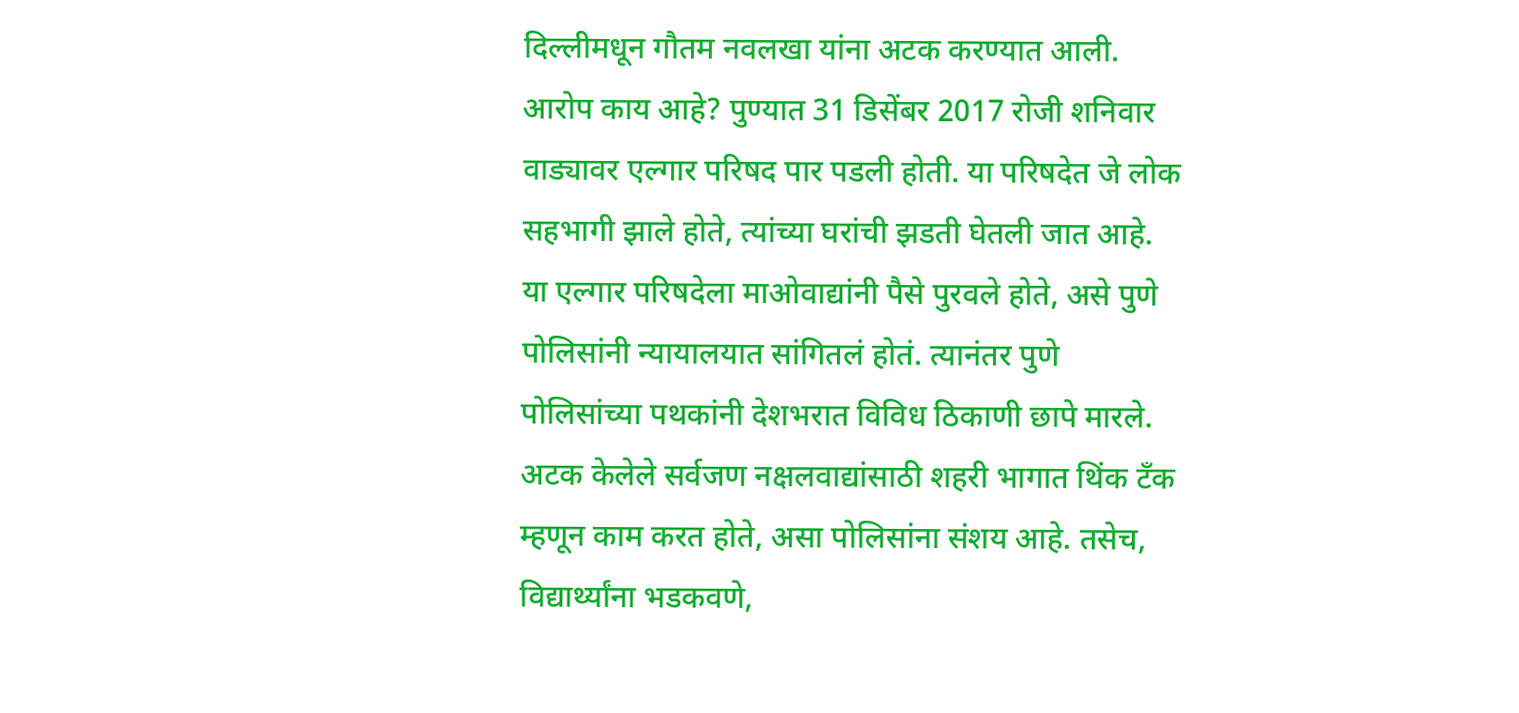दिल्लीमधून गौतम नवलखा यांना अटक करण्यात आली. आरोप काय आहे? पुण्यात 31 डिसेंबर 2017 रोजी शनिवार वाड्यावर एल्गार परिषद पार पडली होती. या परिषदेत जे लोक सहभागी झाले होते, त्यांच्या घरांची झडती घेतली जात आहे. या एल्गार परिषदेला माओवाद्यांनी पैसे पुरवले होते, असे पुणे पोलिसांनी न्यायालयात सांगितलं होतं. त्यानंतर पुणे पोलिसांच्या पथकांनी देशभरात विविध ठिकाणी छापे मारले. अटक केलेले सर्वजण नक्षलवाद्यांसाठी शहरी भागात थिंक टँक म्हणून काम करत होते, असा पोलिसांना संशय आहे. तसेच, विद्यार्थ्यांना भडकवणे,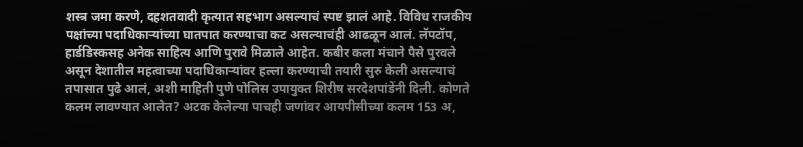शस्त्र जमा करणे, दहशतवादी कृत्यात सहभाग असल्याचं स्पष्ट झालं आहे. विविध राजकीय पक्षांच्या पदाधिकाऱ्यांच्या घातपात करण्याचा कट असल्याचंही आढळून आलं. लॅपटॉप, हार्डडिस्कसह अनेक साहित्य आणि पुरावे मिळाले आहेत. कबीर कला मंचाने पैसे पुरवले असून देशातील महत्वाच्या पदाधिकाऱ्यांवर हल्ला करण्याची तयारी सुरु केली असल्याचं तपासात पुढे आलं, अशी माहिती पुणे पोलिस उपायुक्त शिरीष सरदेशपांडेंनी दिली. कोणते कलम लावण्यात आलेत? अटक केलेल्या पाचही जणांवर आयपीसीच्या कलम 153 अ,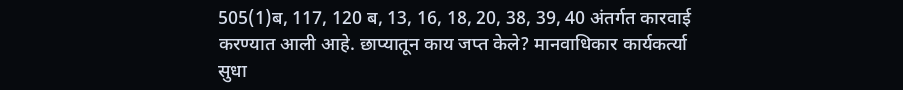505(1)ब, 117, 120 ब, 13, 16, 18, 20, 38, 39, 40 अंतर्गत कारवाई करण्यात आली आहे. छाप्यातून काय जप्त केले? मानवाधिकार कार्यकर्त्या सुधा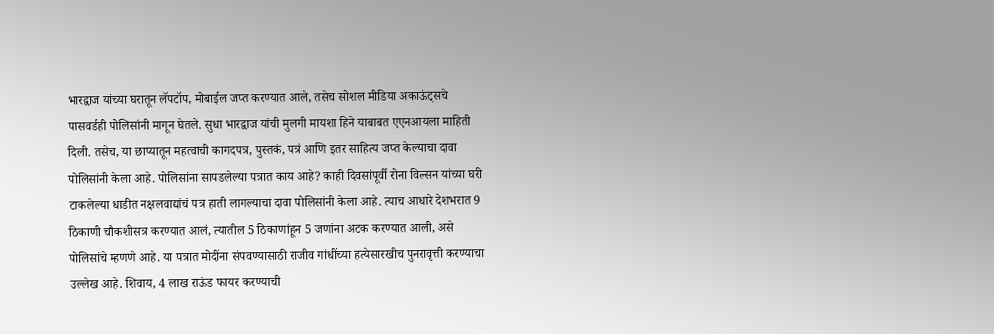भारद्वाज यांच्या घरातून लॅपटॉप, मोबाईल जप्त करण्यात आले, तसेच सोशल मीडिया अकाऊंट्सचे पासवर्डही पोलिसांनी मागून घेतले. सुधा भारद्वाज यांची मुलगी मायशा हिने याबाबत एएनआयला माहिती दिली. तसेच, या छाप्यातून महत्वाची कागदपत्र, पुस्तकं, पत्रं आणि इतर साहित्य जप्त केल्याचा दावा पोलिसांनी केला आहे. पोलिसांना सापडलेल्या पत्रात काय आहे? काही दिवसांपूर्वी रोना विल्सन यांच्या घरी टाकलेल्या धाडीत नक्षलवाद्यांचं पत्र हाती लागल्याचा दावा पोलिसांनी केला आहे. त्याच आधारे देशभरात 9 ठिकाणी चौकशीसत्र करण्यात आलं, त्यातील 5 ठिकाणांहून 5 जणांना अटक करण्यात आली, असे पोलिसांचे म्हणणे आहे. या पत्रात मोदींना संपवण्यासाठी राजीव गांधींच्या हत्येसारखीच पुनरावृत्ती करण्याचा उल्लेख आहे. शिवाय, 4 लाख राऊंड फायर करण्याची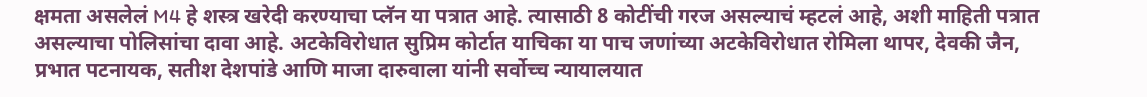क्षमता असलेलं M4 हे शस्त्र खरेदी करण्याचा प्लॅन या पत्रात आहे. त्यासाठी 8 कोटींची गरज असल्याचं म्हटलं आहे, अशी माहिती पत्रात असल्याचा पोलिसांचा दावा आहे. अटकेविरोधात सुप्रिम कोर्टात याचिका या पाच जणांच्या अटकेविरोधात रोमिला थापर, देवकी जैन, प्रभात पटनायक, सतीश देशपांडे आणि माजा दारुवाला यांनी सर्वोच्च न्यायालयात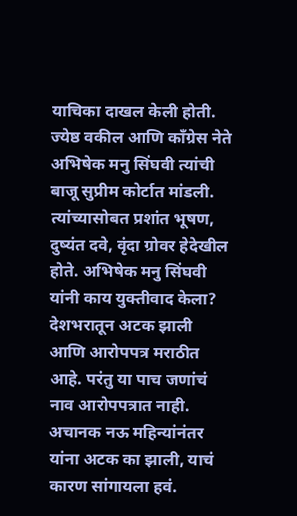याचिका दाखल केली होती. ज्येष्ठ वकील आणि काँग्रेस नेते अभिषेक मनु सिंघवी त्यांची बाजू सुप्रीम कोर्टात मांडली. त्यांच्यासोबत प्रशांत भूषण, दुष्यंत दवे, वृंदा ग्रोवर हेदेखील होते. अभिषेक मनु सिंघवी यांनी काय युक्तीवाद केला? देशभरातून अटक झाली आणि आरोपपत्र मराठीत आहे. परंतु या पाच जणांचं नाव आरोपपत्रात नाही. अचानक नऊ महिन्यांनंतर यांना अटक का झाली, याचं कारण सांगायला हवं.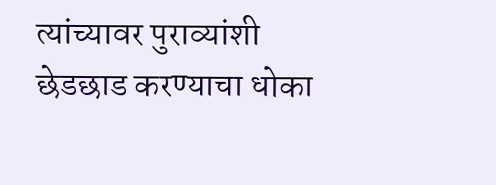त्यांच्यावर पुराव्यांशी छेडछाड करण्याचा धोका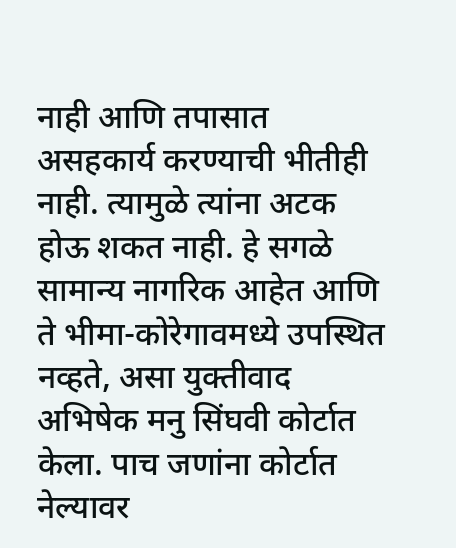नाही आणि तपासात असहकार्य करण्याची भीतीही नाही. त्यामुळे त्यांना अटक होऊ शकत नाही. हे सगळे सामान्य नागरिक आहेत आणि ते भीमा-कोरेगावमध्ये उपस्थित नव्हते, असा युक्तीवाद अभिषेक मनु सिंघवी कोर्टात केला. पाच जणांना कोर्टात नेल्यावर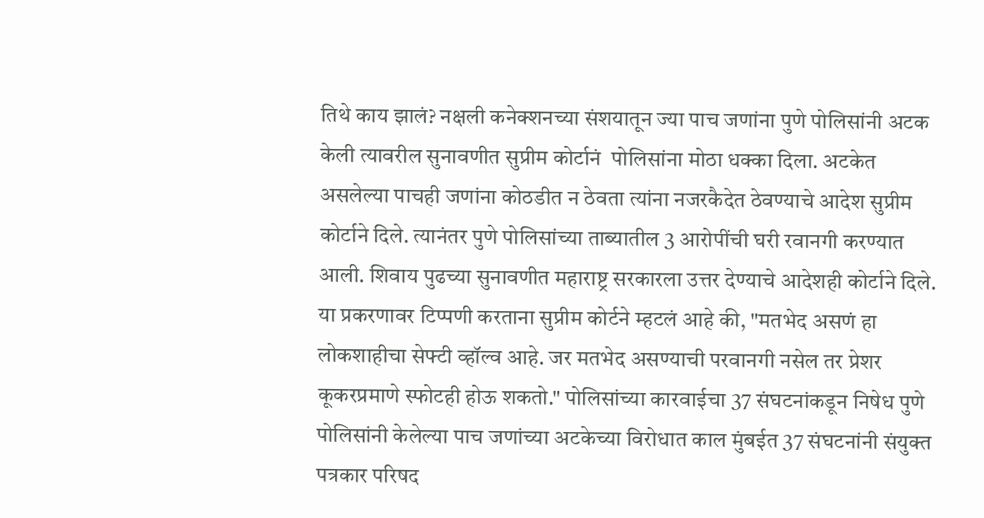तिथे काय झालं? नक्षली कनेक्शनच्या संशयातून ज्या पाच जणांना पुणे पोलिसांनी अटक केली त्यावरील सुनावणीत सुप्रीम कोर्टानं  पोलिसांना मोठा धक्का दिला. अटकेत असलेल्या पाचही जणांना कोठडीत न ठेवता त्यांना नजरकैदेत ठेवण्याचे आदेश सुप्रीम कोर्टाने दिले. त्यानंतर पुणे पोलिसांच्या ताब्यातील 3 आरोपींची घरी रवानगी करण्यात आली. शिवाय पुढच्या सुनावणीत महाराष्ट्र सरकारला उत्तर देण्याचे आदेशही कोर्टाने दिले. या प्रकरणावर टिप्पणी करताना सुप्रीम कोर्टने म्हटलं आहे की, "मतभेद असणं हा लोकशाहीचा सेफ्टी व्हॉल्व आहे. जर मतभेद असण्याची परवानगी नसेल तर प्रेशर कूकरप्रमाणे स्फोटही होऊ शकतो." पोलिसांच्या कारवाईचा 37 संघटनांकडून निषेध पुणे पोलिसांनी केलेल्या पाच जणांच्या अटकेच्या विरोधात काल मुंबईत 37 संघटनांनी संयुक्त पत्रकार परिषद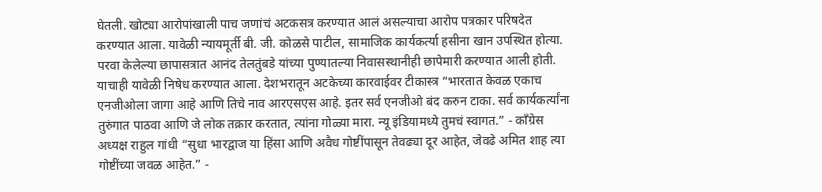घेतली. खोट्या आरोपांखाली पाच जणांचं अटकसत्र करण्यात आलं असल्याचा आरोप पत्रकार परिषदेत करण्यात आला. यावेळी न्यायमूर्ती बी. जी. कोळसे पाटील, सामाजिक कार्यकर्त्या हसीना खान उपस्थित होत्या. परवा केलेल्या छापासत्रात आनंद तेलतुंबडे यांच्या पुण्यातल्या निवासस्थानीही छापेमारी करण्यात आली होती. याचाही यावेळी निषेध करण्यात आला. देशभरातून अटकेच्या कारवाईवर टीकास्त्र “भारतात केवळ एकाच एनजीओला जागा आहे आणि तिचे नाव आरएसएस आहे. इतर सर्व एनजीओ बंद करुन टाका. सर्व कार्यकर्त्यांना तुरुंगात पाठवा आणि जे लोक तक्रार करतात, त्यांना गोळ्या मारा. न्यू इंडियामध्ये तुमचं स्वागत.” - काँग्रेस अध्यक्ष राहुल गांधी “सुधा भारद्वाज या हिंसा आणि अवैध गोष्टींपासून तेवढ्या दूर आहेत, जेवढे अमित शाह त्या गोष्टींच्या जवळ आहेत.” -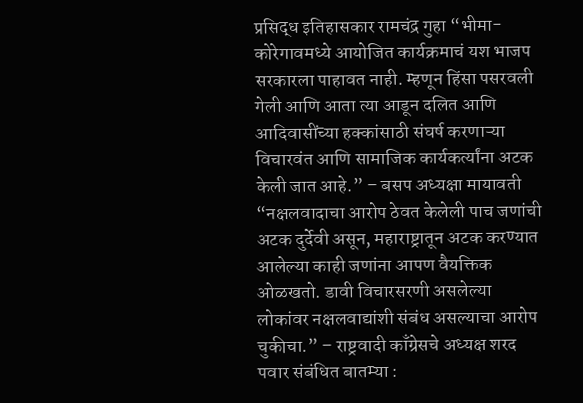प्रसिद्ध इतिहासकार रामचंद्र गुहा “भीमा-कोरेगावमध्ये आयोजित कार्यक्रमाचं यश भाजप सरकारला पाहावत नाही. म्हणून हिंसा पसरवली गेली आणि आता त्या आडून दलित आणि आदिवासींच्या हक्कांसाठी संघर्ष करणाऱ्या विचारवंत आणि सामाजिक कार्यकर्त्यांना अटक केली जात आहे.” – बसप अध्यक्षा मायावती “नक्षलवादाचा आरोप ठेवत केलेली पाच जणांची अटक दुर्देवी असून, महाराष्ट्रातून अटक करण्यात आलेल्या काही जणांना आपण वैयक्तिक ओळखतो. डावी विचारसरणी असलेल्या लोकांवर नक्षलवाद्यांशी संबंध असल्याचा आरोप चुकीचा.” – राष्ट्रवादी काँग्रेसचे अध्यक्ष शरद पवार संबंधित बातम्या :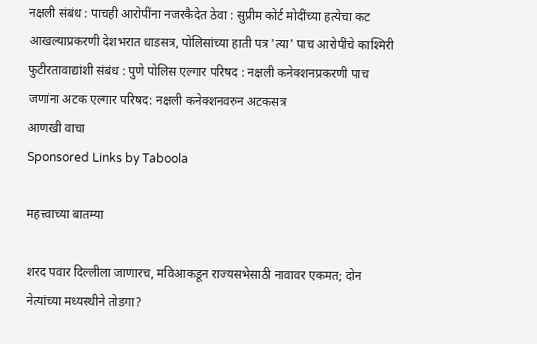नक्षली संबंध : पाचही आरोपींना नजरकैदेत ठेवा : सुप्रीम कोर्ट मोदींच्या हत्येचा कट आखल्याप्रकरणी देशभरात धाडसत्र, पोलिसांच्या हाती पत्र 'त्या' पाच आरोपींचे काश्मिरी फुटीरतावाद्यांशी संबंध : पुणे पोलिस एल्गार परिषद : नक्षली कनेक्शनप्रकरणी पाच जणांना अटक एल्गार परिषद: नक्षली कनेक्शनवरुन अटकसत्र
आणखी वाचा
Sponsored Links by Taboola

महत्त्वाच्या बातम्या

शरद पवार दिल्लीला जाणारच, मविआकडून राज्यसभेसाठी नावावर एकमत; दोन नेत्यांच्या मध्यस्थीने तोडगा?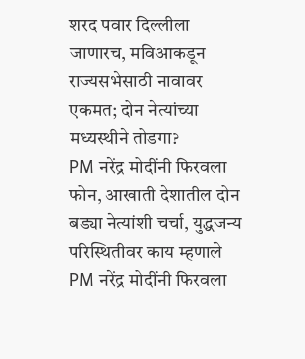शरद पवार दिल्लीला जाणारच, मविआकडून राज्यसभेसाठी नावावर एकमत; दोन नेत्यांच्या मध्यस्थीने तोडगा?
PM नरेंद्र मोदींनी फिरवला फोन, आखाती देशातील दोन बड्या नेत्यांशी चर्चा, युद्धजन्य परिस्थितीवर काय म्हणाले
PM नरेंद्र मोदींनी फिरवला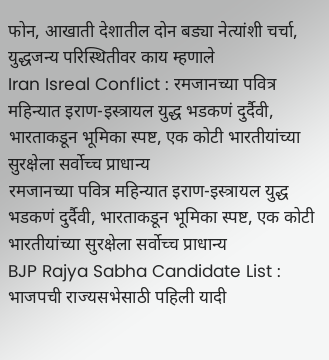फोन, आखाती देशातील दोन बड्या नेत्यांशी चर्चा, युद्धजन्य परिस्थितीवर काय म्हणाले
Iran Isreal Conflict : रमजानच्या पवित्र महिन्यात इराण-इस्त्रायल युद्ध भडकणं दुर्दैवी, भारताकडून भूमिका स्पष्ट, एक कोटी भारतीयांच्या सुरक्षेला सर्वोच्च प्राधान्य
रमजानच्या पवित्र महिन्यात इराण-इस्त्रायल युद्ध भडकणं दुर्दैवी, भारताकडून भूमिका स्पष्ट, एक कोटी भारतीयांच्या सुरक्षेला सर्वोच्च प्राधान्य
BJP Rajya Sabha Candidate List : भाजपची राज्यसभेसाठी पहिली यादी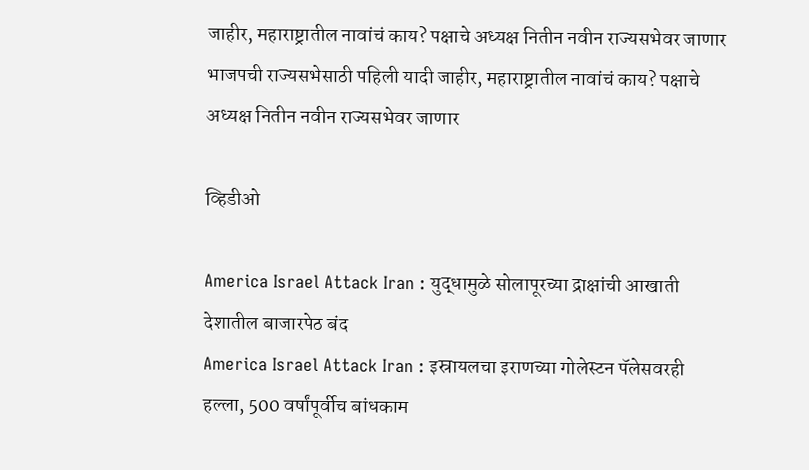जाहीर, महाराष्ट्रातील नावांचं काय? पक्षाचे अध्यक्ष नितीन नवीन राज्यसभेवर जाणार
भाजपची राज्यसभेसाठी पहिली यादी जाहीर, महाराष्ट्रातील नावांचं काय? पक्षाचे अध्यक्ष नितीन नवीन राज्यसभेवर जाणार

व्हिडीओ

America Israel Attack Iran : युद्धामुळे सोलापूरच्या द्राक्षांची आखाती देशातील बाजारपेठ बंद
America Israel Attack Iran : इस्रायलचा इराणच्या गोलेस्टन पॅलेसवरही हल्ला, 500 वर्षांपूर्वीच बांधकाम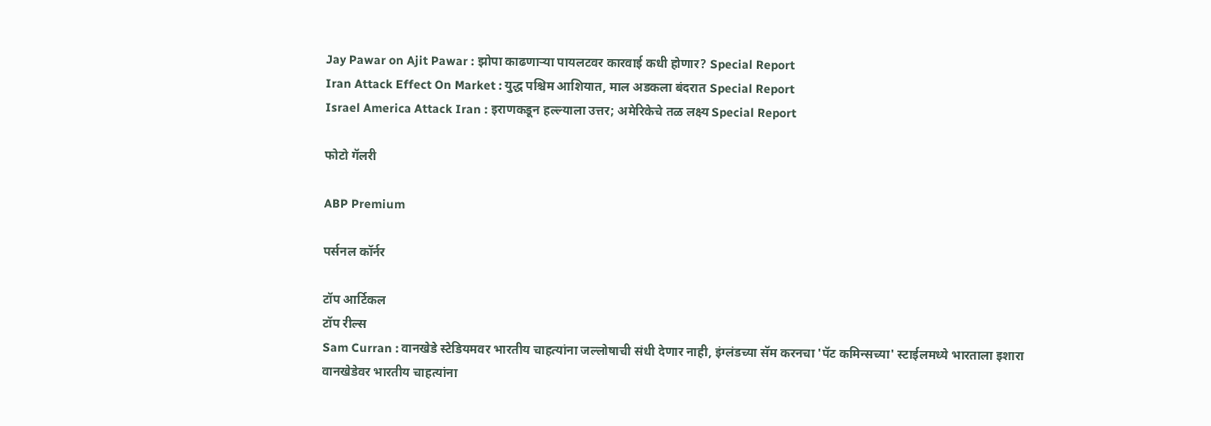Jay Pawar on Ajit Pawar : झोपा काढणाऱ्या पायलटवर कारवाई कधी होणार? Special Report
Iran Attack Effect On Market : युद्ध पश्चिम आशियात, माल अडकला बंदरात Special Report
Israel America Attack Iran : इराणकडून हल्ल्याला उत्तर; अमेरिकेचे तळ लक्ष्य Special Report

फोटो गॅलरी

ABP Premium

पर्सनल कॉर्नर

टॉप आर्टिकल
टॉप रील्स
Sam Curran : वानखेडे स्टेडियमवर भारतीय चाहत्यांना जल्लोषाची संधी देणार नाही, इंग्लंडच्या सॅम करनचा 'पॅट कमिन्सच्या' स्टाईलमध्ये भारताला इशारा
वानखेडेवर भारतीय चाहत्यांना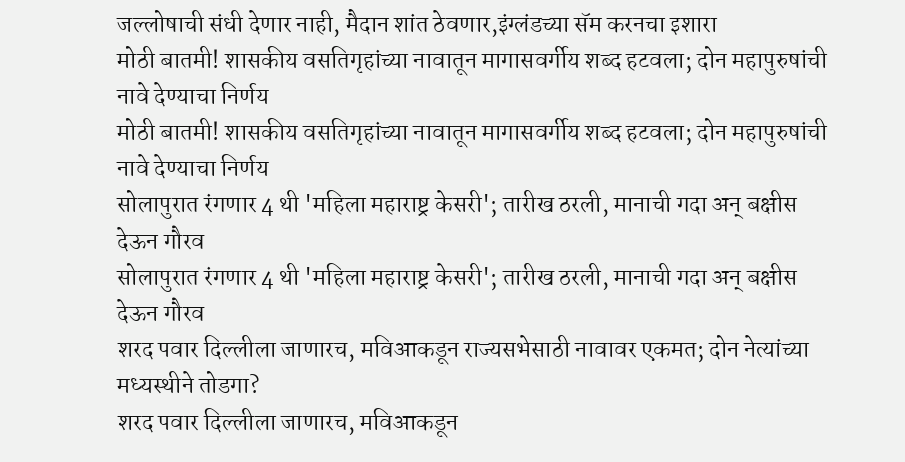जल्लोषाची संधी देणार नाही, मैदान शांत ठेवणार,इंग्लंडच्या सॅम करनचा इशारा
मोठी बातमी! शासकीय वसतिगृहांच्या नावातून मागासवर्गीय शब्द हटवला; दोन महापुरुषांची नावे देण्याचा निर्णय
मोठी बातमी! शासकीय वसतिगृहांच्या नावातून मागासवर्गीय शब्द हटवला; दोन महापुरुषांची नावे देण्याचा निर्णय
सोलापुरात रंगणार 4 थी 'महिला महाराष्ट्र केसरी'; तारीख ठरली, मानाची गदा अन् बक्षीस देऊन गौरव
सोलापुरात रंगणार 4 थी 'महिला महाराष्ट्र केसरी'; तारीख ठरली, मानाची गदा अन् बक्षीस देऊन गौरव
शरद पवार दिल्लीला जाणारच, मविआकडून राज्यसभेसाठी नावावर एकमत; दोन नेत्यांच्या मध्यस्थीने तोडगा?
शरद पवार दिल्लीला जाणारच, मविआकडून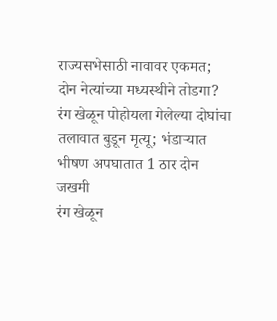राज्यसभेसाठी नावावर एकमत; दोन नेत्यांच्या मध्यस्थीने तोडगा?
रंग खेळून पोहोयला गेलेल्या दोघांचा तलावात बुडून मृत्यू; भंडाऱ्यात भीषण अपघातात 1 ठार दोन जखमी
रंग खेळून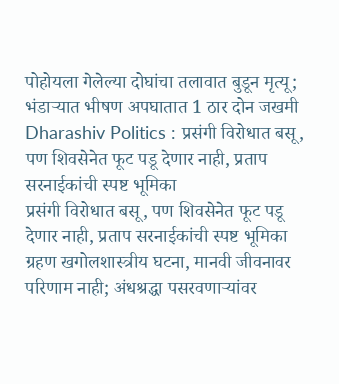पोहोयला गेलेल्या दोघांचा तलावात बुडून मृत्यू; भंडाऱ्यात भीषण अपघातात 1 ठार दोन जखमी
Dharashiv Politics : प्रसंगी विरोधात बसू, पण शिवसेनेत फूट पडू देणार नाही, प्रताप सरनाईकांची स्पष्ट भूमिका
प्रसंगी विरोधात बसू, पण शिवसेनेत फूट पडू देणार नाही, प्रताप सरनाईकांची स्पष्ट भूमिका
ग्रहण खगोलशास्त्रीय घटना, मानवी जीवनावर परिणाम नाही; अंधश्रद्धा पसरवणाऱ्यांवर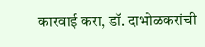कारवाई करा, डॉ. दाभोळकरांची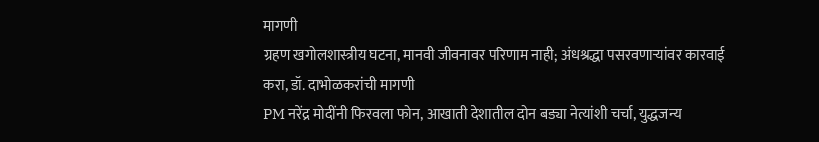मागणी
ग्रहण खगोलशास्त्रीय घटना, मानवी जीवनावर परिणाम नाही; अंधश्रद्धा पसरवणाऱ्यांवर कारवाई करा, डॉ. दाभोळकरांची मागणी
PM नरेंद्र मोदींनी फिरवला फोन, आखाती देशातील दोन बड्या नेत्यांशी चर्चा, युद्धजन्य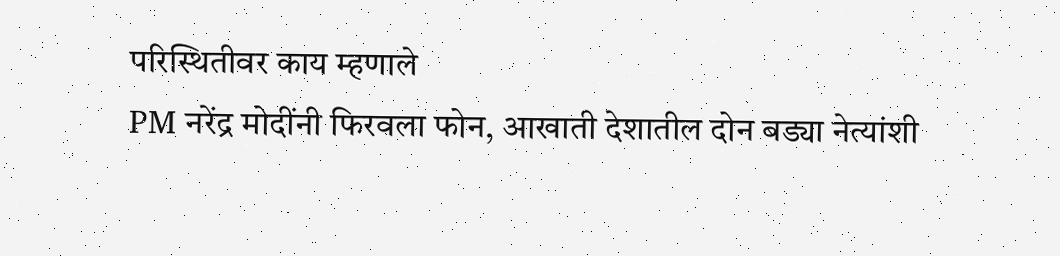परिस्थितीवर काय म्हणाले
PM नरेंद्र मोदींनी फिरवला फोन, आखाती देशातील दोन बड्या नेत्यांशी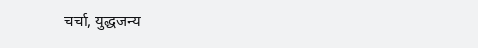चर्चा, युद्धजन्य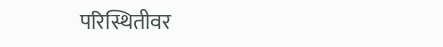परिस्थितीवर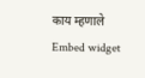काय म्हणाले
Embed widget